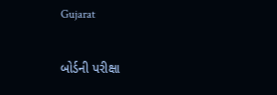Gujarat

બોર્ડની પરીક્ષા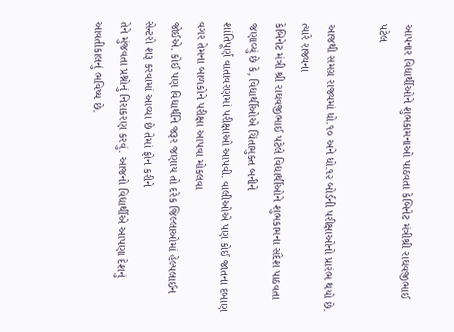આપનાર વિદ્યાર્થીઓને શુભકામનાઓ પાઠવતા કેબિનેટ મંત્રીશ્રી રાઘવજીભાઈ પટેલ

આજથી સમગ્ર રાજ્યમાં ધો.૧૦ અને ધો.૧૨ બોર્ડની પરીક્ષાઓનો પ્રારંભ થયો છે. ત્યારે રાજ્યના
કેબિનેટ મંત્રી શ્રી રાઘવજીભાઈ પટેલે વિદ્યાર્થીઓને શુભકામના સંદેશ પાઠવતા જણાવ્યું છે કે, વિદ્યાર્થીઓએ ચિંતામુક્ત બનીને
શાંતિપૂર્ણ વાતાવરણમાં પરીક્ષાઓ આપવી. વાલીઓએ પણ કોઈ જાતના દબાણ વગર તેમના બાળકોને પરીક્ષા આપવા મોકલવા
જોઈએ. કોઈ પણ વિદ્યાર્થીને જરૂર જણાય તો દરેક જિલ્લાઓમાં હેલ્પલાઈન સેન્ટરો શરૂ કરવામાં આવ્યા છે તેમાં ફોન કરીને
તેને મુંજવતા પ્રશ્નોનું નિરાકરણ કરવું. આજનો વિદ્યાર્થીએ આપણા દેશનું આવતીકાલનું ભવિષ્ય છે.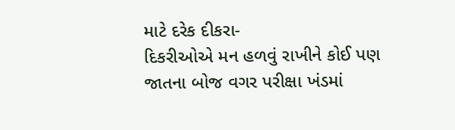માટે દરેક દીકરા-
દિકરીઓએ મન હળવું રાખીને કોઈ પણ જાતના બોજ વગર પરીક્ષા ખંડમાં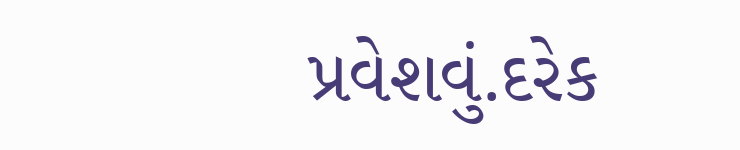પ્રવેશવું.દરેક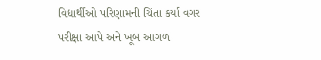વિદ્યાર્થીઓ પરિણામની ચિંતા કર્યા વગર
પરીક્ષા આપે અને ખૂબ આગળ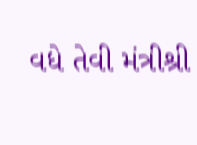વધે તેવી મંત્રીશ્રી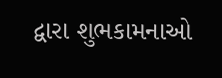દ્વારા શુભકામનાઓ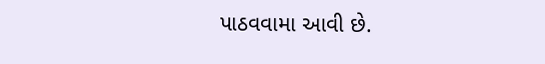પાઠવવામા આવી છે.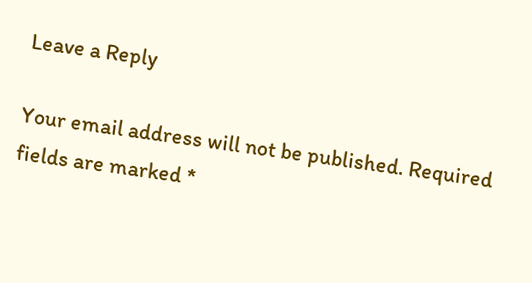Leave a Reply

Your email address will not be published. Required fields are marked *